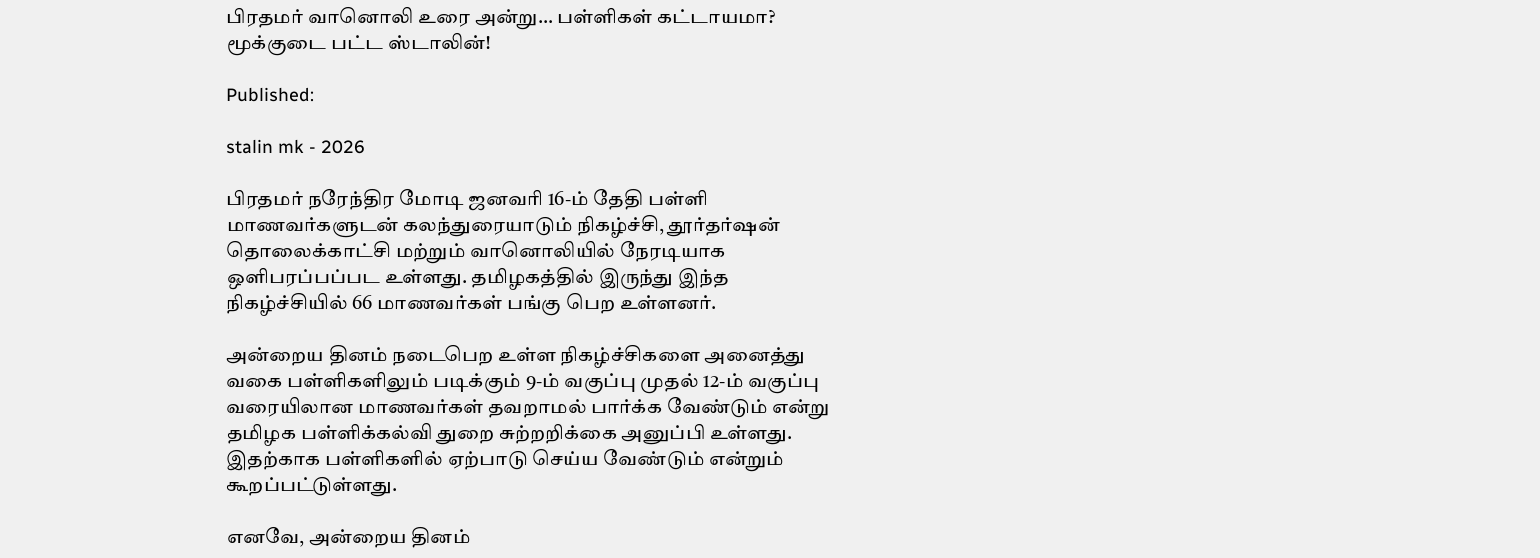பிரதமர் வானொலி உரை அன்று… பள்ளிகள் கட்டாயமா? மூக்குடை பட்ட ஸ்டாலின்!

Published:

stalin mk - 2026

பிரதமர் நரேந்திர மோடி ஜனவரி 16-ம் தேதி பள்ளி மாணவர்களுடன் கலந்துரையாடும் நிகழ்ச்சி, தூர்தர்ஷன் தொலைக்காட்சி மற்றும் வானொலியில் நேரடியாக ஒளிபரப்பப்பட உள்ளது. தமிழகத்தில் இருந்து இந்த நிகழ்ச்சியில் 66 மாணவர்கள் பங்கு பெற உள்ளனர்.

அன்றைய தினம் நடைபெற உள்ள நிகழ்ச்சிகளை அனைத்து வகை பள்ளிகளிலும் படிக்கும் 9-ம் வகுப்பு முதல் 12-ம் வகுப்பு வரையிலான மாணவர்கள் தவறாமல் பார்க்க வேண்டும் என்று தமிழக பள்ளிக்கல்வி துறை சுற்றறிக்கை அனுப்பி உள்ளது. இதற்காக பள்ளிகளில் ஏற்பாடு செய்ய வேண்டும் என்றும் கூறப்பட்டுள்ளது.

எனவே, அன்றைய தினம்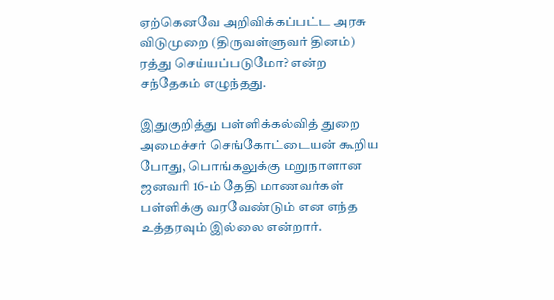ஏற்கெனவே அறிவிக்கப்பட்ட அரசு விடுமுறை (திருவள்ளுவர் தினம்) ரத்து செய்யப்படுமோ? என்ற சந்தேகம் எழுந்தது.

இதுகுறித்து பள்ளிக்கல்வித் துறை அமைச்சர் செங்கோட்டையன் கூறிய போது, பொங்கலுக்கு மறுநாளான ஜனவரி 16-ம் தேதி மாணவர்கள் பள்ளிக்கு வரவேண்டும் என எந்த உத்தரவும் இல்லை என்றார்.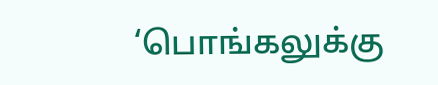‘பொங்கலுக்கு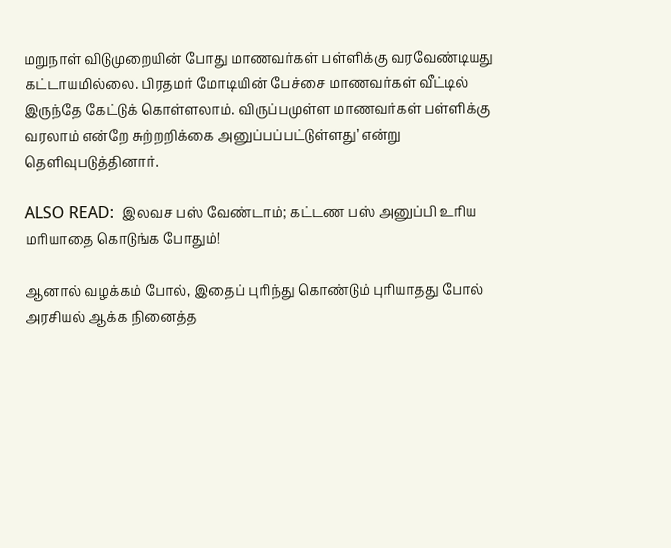மறுநாள் விடுமுறையின் போது மாணவர்கள் பள்ளிக்கு வரவேண்டியது கட்டாயமில்லை. பிரதமர் மோடியின் பேச்சை மாணவர்கள் வீட்டில் இருந்தே கேட்டுக் கொள்ளலாம். விருப்பமுள்ள மாணவர்கள் பள்ளிக்கு வரலாம் என்றே சுற்றறிக்கை அனுப்பப்பட்டுள்ளது’ என்று தெளிவுபடுத்தினார்.

ALSO READ:  இலவச பஸ் வேண்டாம்; கட்டண பஸ் அனுப்பி உரிய மரியாதை கொடுங்க போதும்!

ஆனால் வழக்கம் போல், இதைப் புரிந்து கொண்டும் புரியாதது போல் அரசியல் ஆக்க நினைத்த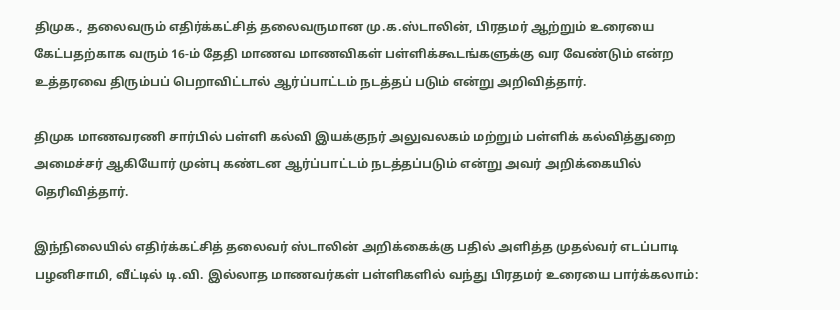திமுக., தலைவரும் எதிர்க்கட்சித் தலைவருமான மு.க.ஸ்டாலின், பிரதமர் ஆற்றும் உரையை கேட்பதற்காக வரும் 16-ம் தேதி மாணவ மாணவிகள் பள்ளிக்கூடங்களுக்கு வர வேண்டும் என்ற உத்தரவை திரும்பப் பெறாவிட்டால் ஆர்ப்பாட்டம் நடத்தப் படும் என்று அறிவித்தார்.

திமுக மாணவரணி சார்பில் பள்ளி கல்வி இயக்குநர் அலுவலகம் மற்றும் பள்ளிக் கல்வித்துறை அமைச்சர் ஆகியோர் முன்பு கண்டன ஆர்ப்பாட்டம் நடத்தப்படும் என்று அவர் அறிக்கையில் தெரிவித்தார்.

இந்நிலையில் எதிர்க்கட்சித் தலைவர் ஸ்டாலின் அறிக்கைக்கு பதில் அளித்த முதல்வர் எடப்பாடி பழனிசாமி, வீட்டில் டி.வி. இல்லாத மாணவர்கள் பள்ளிகளில் வந்து பிரதமர் உரையை பார்க்கலாம்: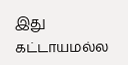இது கட்டாயமல்ல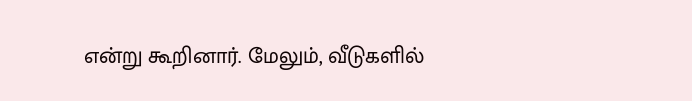என்று கூறினார். மேலும், வீடுகளில்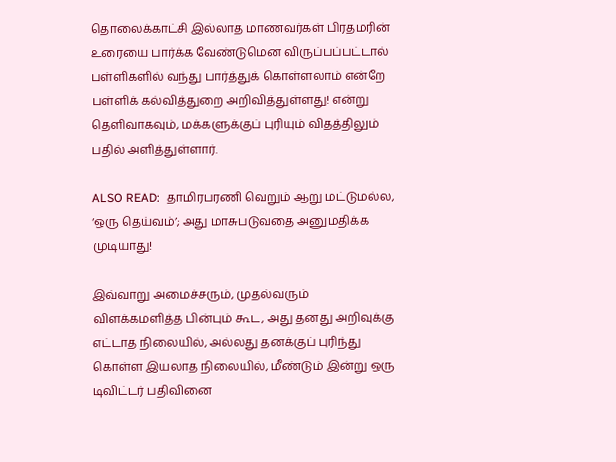தொலைக்காட்சி இல்லாத மாணவர்கள் பிரதமரின் உரையை பார்க்க வேண்டுமென விருப்பப்பட்டால் பள்ளிகளில் வந்து பார்த்துக் கொள்ளலாம் என்றே பள்ளிக் கல்வித்துறை அறிவித்துள்ளது! என்று தெளிவாகவும், மக்களுக்குப் புரியும் விதத்திலும் பதில் அளித்துள்ளார்.

ALSO READ:  தாமிரபரணி வெறும் ஆறு மட்டுமல்ல, ‘ஒரு தெய்வம்’; அது மாசுபடுவதை அனுமதிக்க முடியாது!

இவ்வாறு அமைச்சரும், முதல்வரும் விளக்கமளித்த பின்பும் கூட, அது தனது அறிவுக்கு எட்டாத நிலையில், அல்லது தனக்குப் புரிந்து கொள்ள இயலாத நிலையில், மீண்டும் இன்று ஒரு டிவிட்டர் பதிவினை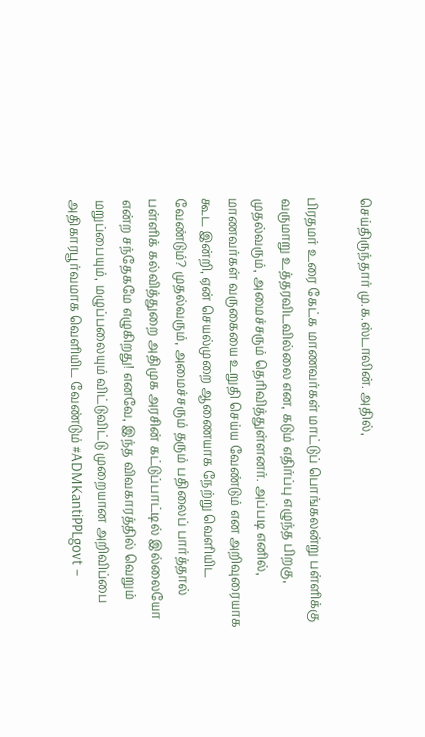செய்திருந்தார் மு.க.ஸ்டாலின். அதில்,

பிரதமர் உரை கேட்க மாணவர்கள் மாட்டுப் பொங்கலன்று பள்ளிக்கு வருமாறு உத்தரவிடவில்லை என, கடும் எதிர்ப்பு எழுந்த பிறகு, முதல்வரும், அமைச்சரும் தெரிவித்துள்ளனர். அப்படி எனில், மாணவர்கள் வருகையை உறுதி செய்ய வேண்டும் என அறிவுரையாக கூட இன்றி, ஏன் செயல்முறை ஆணையாக நேற்று வெளியிட வேண்டும்? முதல்வரும், அமைச்சரும் தரும் பதிலைப் பார்த்தால் பள்ளிக் கல்வித்துறை அதிமுக அரசின் கட்டுப்பாட்டில் இல்லையோ என்ற சந்தேகமே எழுகிறது! எனவே, இந்த விவகாரத்தில் வெறும் மறுப்பையும், மழுப்பலையும் விட்டுவிட்டு முறையான அறிவிப்பை அதிகாரபூர்வமாக வெளியிட வேண்டும் #ADMKantiPPLgovt –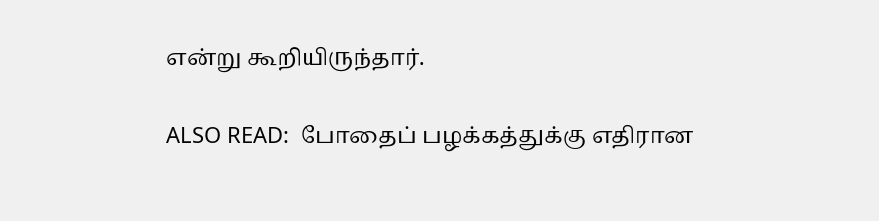என்று கூறியிருந்தார்.

ALSO READ:  போதைப் பழக்கத்துக்கு எதிரான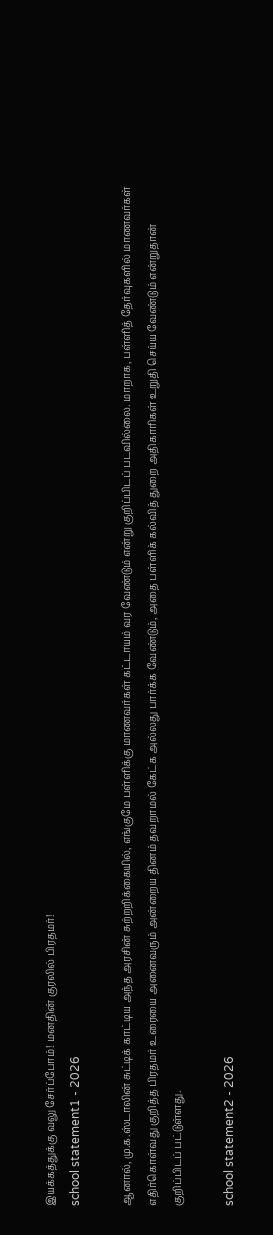இயக்கத்துக்கு வலு சேர்ப்போம்! மனதின் குரலில் பிரதமர்!
school statement1 - 2026

ஆனால், மு.க.ஸ்டாலின் சுட்டிக் காட்டிய அந்த அரசின் சுற்றறிக்கையில், எங்குமே பள்ளிக்கு மாணவர்கள் கட்டாயம் வர வேண்டும் என்று குறிப்பிடப் படவில்லை. மாறாக, பள்ளித் தேர்வுகளில் மாணவர்கள் எதிர்கொள்வது குறித்த பிரதமர் உரையை அனைவரும் அன்றைய தினம் தவறாமல் கேட்க அல்லது பார்க்க வேண்டும், அதை பள்ளிக் கல்வித் துறை அதிகாரிகள் உறுதி செய்ய வேண்டும் என்றுதான் குறிப்பிடப் பட்டுள்ளது.

school statement2 - 2026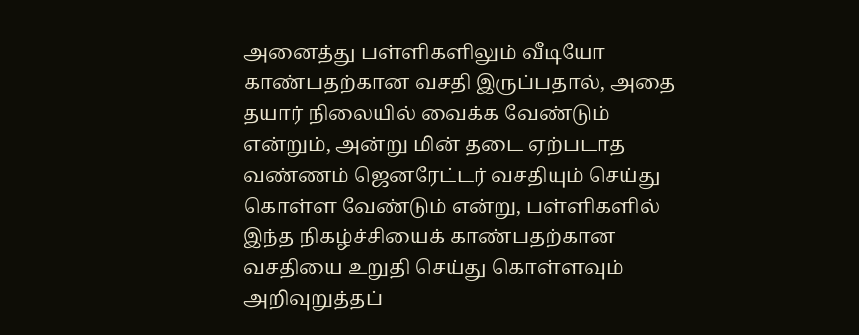அனைத்து பள்ளிகளிலும் வீடியோ காண்பதற்கான வசதி இருப்பதால், அதை தயார் நிலையில் வைக்க வேண்டும் என்றும், அன்று மின் தடை ஏற்படாத வண்ணம் ஜெனரேட்டர் வசதியும் செய்து கொள்ள வேண்டும் என்று, பள்ளிகளில் இந்த நிகழ்ச்சியைக் காண்பதற்கான வசதியை உறுதி செய்து கொள்ளவும் அறிவுறுத்தப்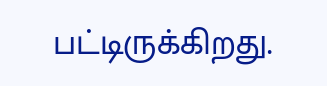பட்டிருக்கிறது.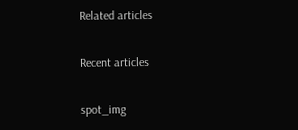Related articles

Recent articles

spot_img